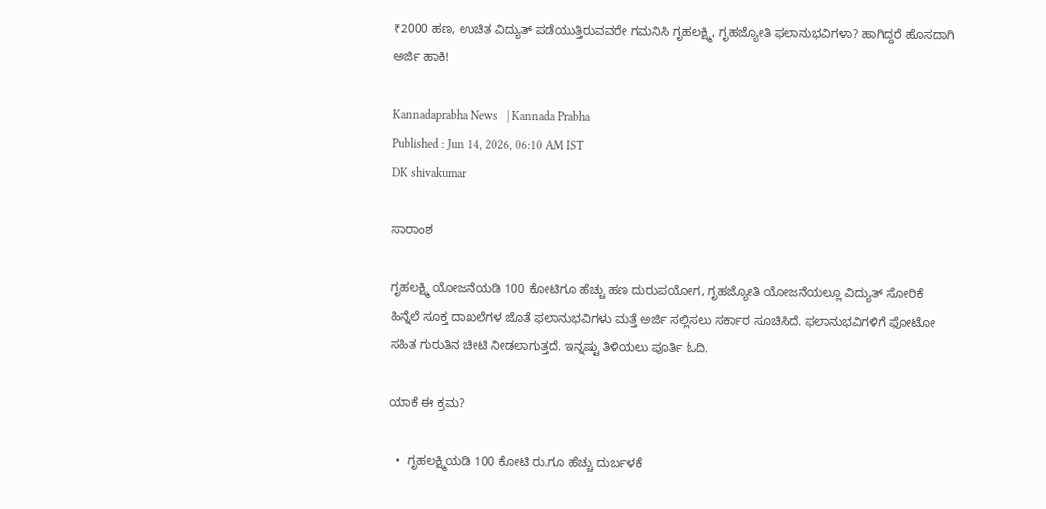₹2000 ಹಣ, ಉಚಿತ ವಿದ್ಯುತ್‌ ಪಡೆಯುತ್ತಿರುವವರೇ ಗಮನಿಸಿ ಗೃಹಲಕ್ಷ್ಮಿ, ಗೃಹಜ್ಯೋತಿ ಫಲಾನುಭವಿಗಳಾ? ಹಾಗಿದ್ದರೆ ಹೊಸದಾಗಿ ಅರ್ಜಿ ಹಾಕಿ!

Kannadaprabha News   | Kannada Prabha
Published : Jun 14, 2026, 06:10 AM IST
DK shivakumar

ಸಾರಾಂಶ

ಗೃಹಲಕ್ಷ್ಮಿ ಯೋಜನೆಯಡಿ 100 ಕೋಟಿಗೂ ಹೆಚ್ಚು ಹಣ ದುರುಪಯೋಗ, ಗೃಹಜ್ಯೋತಿ ಯೋಜನೆಯಲ್ಲೂ ವಿದ್ಯುತ್ ಸೋರಿಕೆ ಹಿನ್ನೆಲೆ ಸೂಕ್ತ ದಾಖಲೆಗಳ ಜೊತೆ ಫಲಾನುಭವಿಗಳು ಮತ್ತೆ ಅರ್ಜಿ ಸಲ್ಲಿಸಲು ಸರ್ಕಾರ ಸೂಚಿಸಿದೆ. ಫಲಾನುಭವಿಗಳಿಗೆ ಫೋಟೋ ಸಹಿತ ಗುರುತಿನ ಚೀಟಿ ನೀಡಲಾಗುತ್ತದೆ. ಇನ್ನಷ್ಟು ತಿಳಿಯಲು ಪೂರ್ತಿ ಓದಿ.

ಯಾಕೆ ಈ ಕ್ರಮ?

  •  ಗೃಹಲಕ್ಷ್ಮಿಯಡಿ 100 ಕೋಟಿ ರು.ಗೂ ಹೆಚ್ಚು ದುರ್ಬಳಕೆ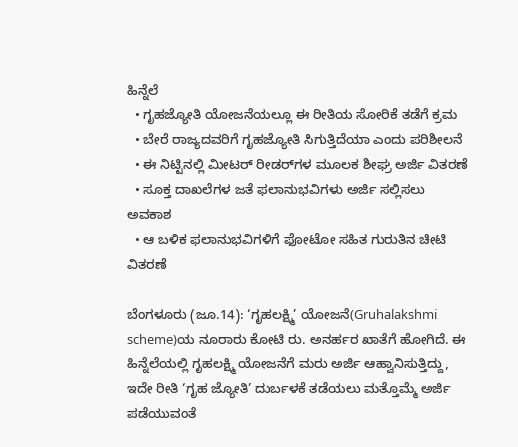ಹಿನ್ನೆಲೆ
  • ಗೃಹಜ್ಯೋತಿ ಯೋಜನೆಯಲ್ಲೂ ಈ ರೀತಿಯ ಸೋರಿಕೆ ತಡೆಗೆ ಕ್ರಮ
  • ಬೇರೆ ರಾಜ್ಯದವರಿಗೆ ಗೃಹಜ್ಯೋತಿ ಸಿಗುತ್ತಿದೆಯಾ ಎಂದು ಪರಿಶೀಲನೆ
  • ಈ ನಿಟ್ಟಿನಲ್ಲಿ ಮೀಟರ್‌ ರೀಡರ್‌ಗಳ ಮೂಲಕ ಶೀಘ್ರ ಅರ್ಜಿ ವಿತರಣೆ
  • ಸೂಕ್ತ ದಾಖಲೆಗಳ ಜತೆ ಫಲಾನುಭವಿಗಳು ಅರ್ಜಿ ಸಲ್ಲಿಸಲು ಅ‍ವಕಾಶ
  • ಆ ಬಳಿಕ ಫಲಾನುಭವಿಗಳಿಗೆ ಫೋಟೋ ಸಹಿತ ಗುರುತಿನ ಚೀಟಿ ವಿತರಣೆ

ಬೆಂಗಳೂರು (ಜೂ.14): ‘ಗೃಹಲಕ್ಷ್ಮಿ’ ಯೋಜನೆ(Gruhalakshmi scheme)ಯ ನೂರಾರು ಕೋಟಿ ರು. ಅನರ್ಹರ ಖಾತೆಗೆ ಹೋಗಿದೆ. ಈ ಹಿನ್ನೆಲೆಯಲ್ಲಿ ಗೃಹಲಕ್ಷ್ಮಿ ಯೋಜನೆಗೆ ಮರು ಅರ್ಜಿ ಆಹ್ವಾನಿಸುತ್ತಿದ್ದು, ಇದೇ ರೀತಿ ‘ಗೃಹ ಜ್ಯೋತಿ’ ದುರ್ಬಳಕೆ ತಡೆಯಲು ಮತ್ತೊಮ್ಮೆ ಅರ್ಜಿ ಪಡೆಯುವಂತೆ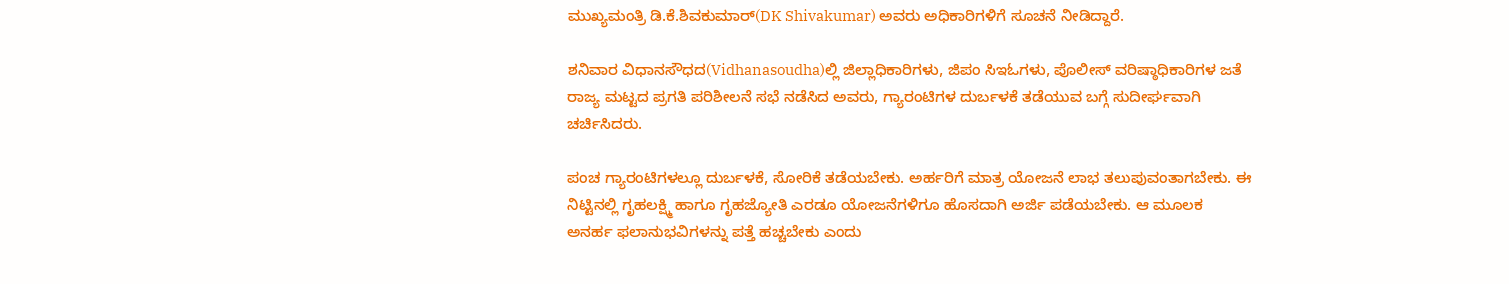ಮುಖ್ಯಮಂತ್ರಿ ಡಿ.ಕೆ.ಶಿವಕುಮಾರ್‌(DK Shivakumar) ಅವರು ಅಧಿಕಾರಿಗಳಿಗೆ ಸೂಚನೆ ನೀಡಿದ್ದಾರೆ.

ಶನಿವಾರ ವಿಧಾನಸೌಧದ(Vidhanasoudha)ಲ್ಲಿ ಜಿಲ್ಲಾಧಿಕಾರಿಗಳು, ಜಿಪಂ ಸಿಇಓಗಳು, ಪೊಲೀಸ್‌ ವರಿಷ್ಠಾಧಿಕಾರಿಗಳ ಜತೆ ರಾಜ್ಯ ಮಟ್ಟದ ಪ್ರಗತಿ ಪರಿಶೀಲನೆ ಸಭೆ ನಡೆಸಿದ ಅವರು, ಗ್ಯಾರಂಟಿಗಳ ದುರ್ಬಳಕೆ ತಡೆಯುವ ಬಗ್ಗೆ ಸುದೀರ್ಘವಾಗಿ ಚರ್ಚಿಸಿದರು.

ಪಂಚ ಗ್ಯಾರಂಟಿಗಳಲ್ಲೂ ದುರ್ಬಳಕೆ, ಸೋರಿಕೆ ತಡೆಯಬೇಕು. ಅರ್ಹರಿಗೆ ಮಾತ್ರ ಯೋಜನೆ ಲಾಭ ತಲುಪುವಂತಾಗಬೇಕು. ಈ ನಿಟ್ಟಿನಲ್ಲಿ ಗೃಹಲಕ್ಷ್ಮಿ ಹಾಗೂ ಗೃಹಜ್ಯೋತಿ ಎರಡೂ ಯೋಜನೆಗಳಿಗೂ ಹೊಸದಾಗಿ ಅರ್ಜಿ ಪಡೆಯಬೇಕು. ಆ ಮೂಲಕ ಅನರ್ಹ ಫಲಾನುಭವಿಗಳನ್ನು ಪತ್ತೆ ಹಚ್ಚಬೇಕು ಎಂದು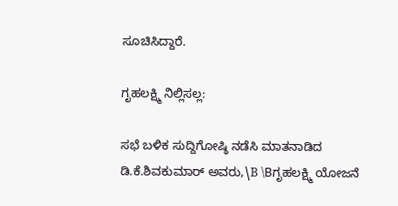ಸೂಚಿಸಿದ್ದಾರೆ.

ಗೃಹಲಕ್ಷ್ಮಿ ನಿಲ್ಲಿಸಲ್ಲ:

ಸಭೆ ಬಳಿಕ ಸುದ್ದಿಗೋಷ್ಠಿ ನಡೆಸಿ ಮಾತನಾಡಿದ ಡಿ.ಕೆ.ಶಿವಕುಮಾರ್‌ ಅವರು,\B \Bಗೃಹಲಕ್ಷ್ಮಿ ಯೋಜನೆ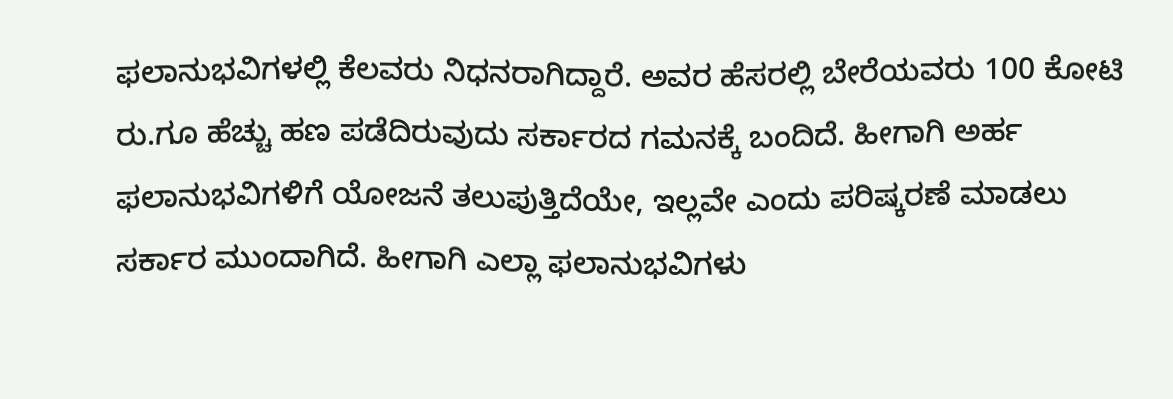ಫಲಾನುಭವಿಗಳಲ್ಲಿ ಕೆಲವರು ನಿಧನರಾಗಿದ್ದಾರೆ. ಅವರ ಹೆಸರಲ್ಲಿ ಬೇರೆಯವರು 100 ಕೋಟಿ ರು.ಗೂ ಹೆಚ್ಚು ಹಣ ಪಡೆದಿರುವುದು ಸರ್ಕಾರದ ಗಮನಕ್ಕೆ ಬಂದಿದೆ. ಹೀಗಾಗಿ ಅರ್ಹ ಫಲಾನುಭವಿಗಳಿಗೆ ಯೋಜನೆ ತಲುಪುತ್ತಿದೆಯೇ, ಇಲ್ಲವೇ ಎಂದು ಪರಿಷ್ಕರಣೆ ಮಾಡಲು ಸರ್ಕಾರ ಮುಂದಾಗಿದೆ. ಹೀಗಾಗಿ ಎಲ್ಲಾ ಫಲಾನುಭವಿಗಳು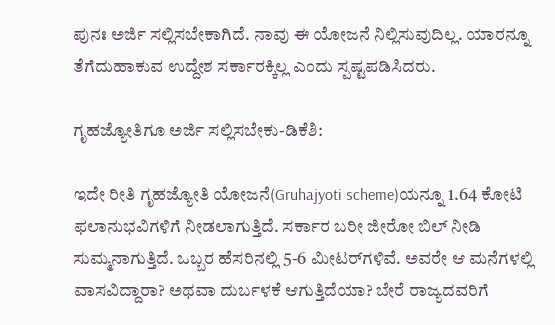ಪುನಃ ಅರ್ಜಿ ಸಲ್ಲಿಸಬೇಕಾಗಿದೆ. ನಾವು ಈ ಯೋಜನೆ ನಿಲ್ಲಿಸುವುದಿಲ್ಲ. ಯಾರನ್ನೂ ತೆಗೆದುಹಾಕುವ ಉದ್ದೇಶ ಸರ್ಕಾರಕ್ಕಿಲ್ಲ ಎಂದು ಸ್ಪಷ್ಟಪಡಿಸಿದರು.

ಗೃಹಜ್ಯೋತಿಗೂ ಅರ್ಜಿ ಸಲ್ಲಿಸಬೇಕು-ಡಿಕೆಶಿ:

ಇದೇ ರೀತಿ ಗೃಹಜ್ಯೋತಿ ಯೋಜನೆ(Gruhajyoti scheme)ಯನ್ನೂ 1.64 ಕೋಟಿ ಫಲಾನುಭವಿಗಳಿಗೆ ನೀಡಲಾಗುತ್ತಿದೆ. ಸರ್ಕಾರ ಬರೀ ಜೀರೋ ಬಿಲ್‌ ನೀಡಿ ಸುಮ್ಮನಾಗುತ್ತಿದೆ. ಒಬ್ಬರ ಹೆಸರಿನಲ್ಲಿ 5-6 ಮೀಟರ್‌ಗಳಿವೆ. ಅವರೇ ಆ ಮನೆಗಳಲ್ಲಿ ವಾಸವಿದ್ದಾರಾ? ಅಥವಾ ದುರ್ಬಳಕೆ ಆಗುತ್ತಿದೆಯಾ? ಬೇರೆ ರಾಜ್ಯದವರಿಗೆ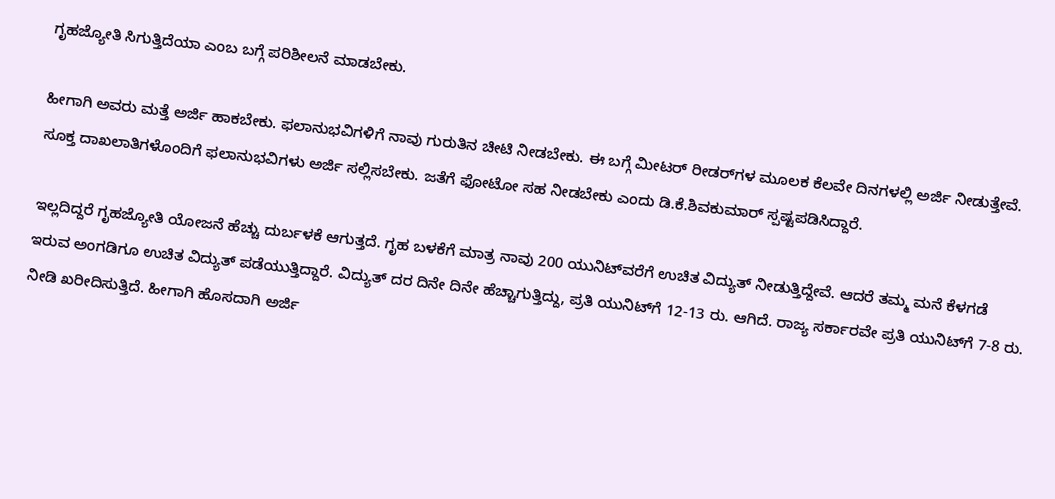ಗೃಹಜ್ಯೋತಿ ಸಿಗುತ್ತಿದೆಯಾ ಎಂಬ ಬಗ್ಗೆ ಪರಿಶೀಲನೆ ಮಾಡಬೇಕು.

ಹೀಗಾಗಿ ಅವರು ಮತ್ತೆ ಅರ್ಜಿ ಹಾಕಬೇಕು. ಫಲಾನುಭವಿಗಳಿಗೆ ನಾವು ಗುರುತಿನ ಚೀಟಿ ನೀಡಬೇಕು. ಈ ಬಗ್ಗೆ ಮೀಟರ್‌ ರೀಡರ್‌ಗಳ ಮೂಲಕ ಕೆಲವೇ ದಿನಗಳಲ್ಲಿ ಅರ್ಜಿ ನೀಡುತ್ತೇವೆ. ಸೂಕ್ತ ದಾಖಲಾತಿಗಳೊಂದಿಗೆ ಫಲಾನುಭವಿಗಳು ಅರ್ಜಿ ಸಲ್ಲಿಸಬೇಕು. ಜತೆಗೆ ಫೋಟೋ ಸಹ ನೀಡಬೇಕು ಎಂದು ಡಿ.ಕೆ.ಶಿವಕುಮಾರ್‌ ಸ್ಪಷ್ಟಪಡಿಸಿದ್ದಾರೆ.

ಇಲ್ಲದಿದ್ದರೆ ಗೃಹಜ್ಯೋತಿ ಯೋಜನೆ ಹೆಚ್ಚು ದುರ್ಬಳಕೆ ಆಗುತ್ತದೆ. ಗೃಹ ಬಳಕೆಗೆ ಮಾತ್ರ ನಾವು 200 ಯುನಿಟ್‌ವರೆಗೆ ಉಚಿತ ವಿದ್ಯುತ್‌ ನೀಡುತ್ತಿದ್ದೇವೆ. ಆದರೆ ತಮ್ಮ ಮನೆ ಕೆಳಗಡೆ ಇರುವ ಅಂಗಡಿಗೂ ಉಚಿತ ವಿದ್ಯುತ್‌ ಪಡೆಯುತ್ತಿದ್ದಾರೆ. ವಿದ್ಯುತ್‌ ದರ ದಿನೇ ದಿನೇ ಹೆಚ್ಚಾಗುತ್ತಿದ್ದು, ಪ್ರತಿ ಯುನಿಟ್‌ಗೆ 12-13 ರು. ಆಗಿದೆ. ರಾಜ್ಯ ಸರ್ಕಾರವೇ ಪ್ರತಿ ಯುನಿಟ್‌ಗೆ 7-8 ರು. ನೀಡಿ ಖರೀದಿಸುತ್ತಿದೆ. ಹೀಗಾಗಿ ಹೊಸದಾಗಿ ಅರ್ಜಿ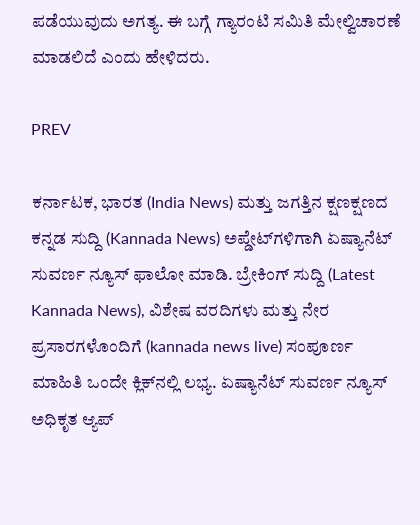ಪಡೆಯುವುದು ಅಗತ್ಯ. ಈ ಬಗ್ಗೆ ಗ್ಯಾರಂಟಿ ಸಮಿತಿ ಮೇಲ್ವಿಚಾರಣೆ ಮಾಡಲಿದೆ ಎಂದು ಹೇಳಿದರು.

PREV

ಕರ್ನಾಟಕ, ಭಾರತ (India News) ಮತ್ತು ಜಗತ್ತಿನ ಕ್ಷಣಕ್ಷಣದ ಕನ್ನಡ ಸುದ್ದಿ (Kannada News) ಅಪ್ಡೇಟ್‌ಗಳಿಗಾಗಿ ಏಷ್ಯಾನೆಟ್ ಸುವರ್ಣ ನ್ಯೂಸ್‌ ಫಾಲೋ ಮಾಡಿ. ಬ್ರೇಕಿಂಗ್ ಸುದ್ದಿ (Latest Kannada News), ವಿಶೇಷ ವರದಿಗಳು ಮತ್ತು ನೇರ ಪ್ರಸಾರಗಳೊಂದಿಗೆ (kannada news live) ಸಂಪೂರ್ಣ ಮಾಹಿತಿ ಒಂದೇ ಕ್ಲಿಕ್‌ನಲ್ಲಿ ಲಭ್ಯ. ಏಷ್ಯಾನೆಟ್ ಸುವರ್ಣ ನ್ಯೂಸ್ ಅಧಿಕೃತ ಆ್ಯಪ್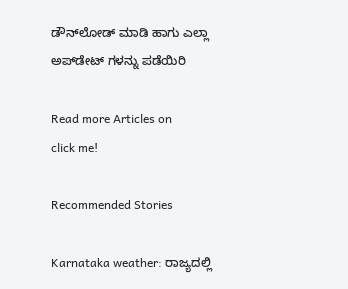ಡೌನ್‌ಲೋಡ್ ಮಾಡಿ ಹಾಗು ಎಲ್ಲಾ ಅಪ್‌ಡೇಟ್ ಗಳನ್ನು ಪಡೆಯಿರಿ

Read more Articles on
click me!

Recommended Stories

Karnataka weather: ರಾಜ್ಯದಲ್ಲಿ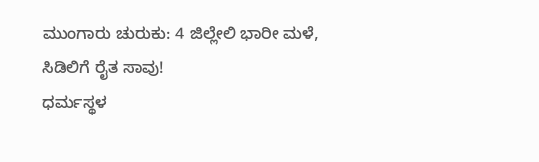ಮುಂಗಾರು ಚುರುಕು: 4 ಜಿಲ್ಲೇಲಿ ಭಾರೀ ಮಳೆ, ಸಿಡಿಲಿಗೆ ರೈತ ಸಾವು!
ಧರ್ಮಸ್ಥಳ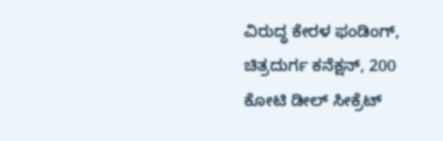ವಿರುದ್ಧ ಕೇರಳ ಫಂಡಿಂಗ್, ಚಿತ್ರದುರ್ಗ ಕನೆಕ್ಷನ್, 200 ಕೋಟಿ ಡೀಲ್ ಸೀಕ್ರೆಟ್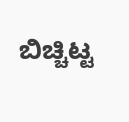ಬಿಚ್ಚಿಟ್ಟ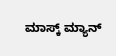ಮಾಸ್ಕ್ ಮ್ಯಾನ್